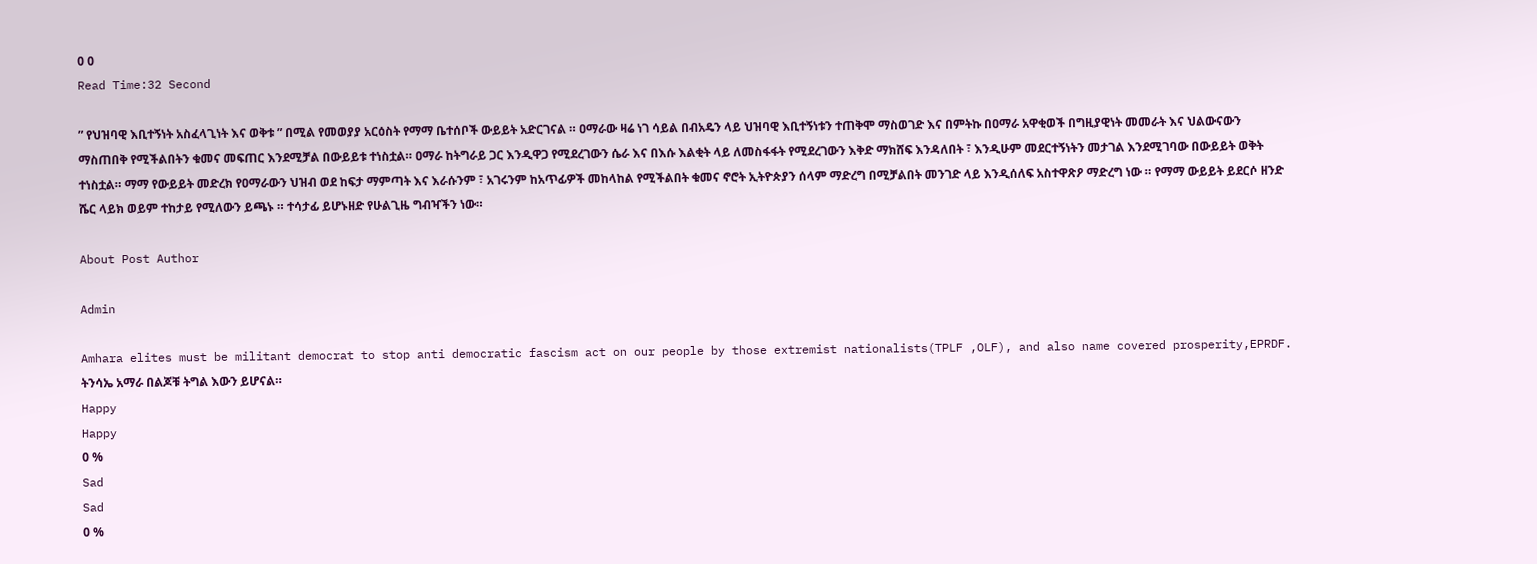0 0
Read Time:32 Second

” የህዝባዊ እቢተኝነት አስፈላጊነት እና ወቅቱ ” በሚል የመወያያ አርዕስት የማማ ቤተሰቦች ውይይት አድርገናል ። ዐማራው ዛሬ ነገ ሳይል በብአዴን ላይ ህዝባዊ እቢተኝነቱን ተጠቅሞ ማስወገድ እና በምትኩ በዐማራ አዋቂወች በግዚያዊነት መመራት እና ህልውናውን ማስጠበቅ የሚችልበትን ቁመና መፍጠር እንደሚቻል በውይይቱ ተነስቷል። ዐማራ ከትግራይ ጋር እንዲዋጋ የሚደረገውን ሴራ እና በእሱ እልቂት ላይ ለመስፋፋት የሚደረገውን እቅድ ማክሸፍ እንዳለበት ፣ እንዲሁም መደርተኝነትን መታገል እንደሚገባው በውይይት ወቅት ተነስቷል። ማማ የውይይት መድረክ የዐማራውን ህዝብ ወደ ከፍታ ማምጣት እና እራሱንም ፣ አገሩንም ከአጥፊዎች መከላከል የሚችልበት ቁመና ኖሮት ኢትዮጵያን ሰላም ማድረግ በሚቻልበት መንገድ ላይ እንዲሰለፍ አስተዋጽዖ ማድረግ ነው ። የማማ ውይይት ይደርሶ ዘንድ ሼር ላይክ ወይም ተከታይ የሚለውን ይጫኑ ። ተሳታፊ ይሆኑዘድ የሁልጊዜ ግብዣችን ነው።

About Post Author

Admin

Amhara elites must be militant democrat to stop anti democratic fascism act on our people by those extremist nationalists(TPLF ,OLF), and also name covered prosperity,EPRDF. ትንሳኤ አማራ በልጆቹ ትግል እውን ይሆናል።
Happy
Happy
0 %
Sad
Sad
0 %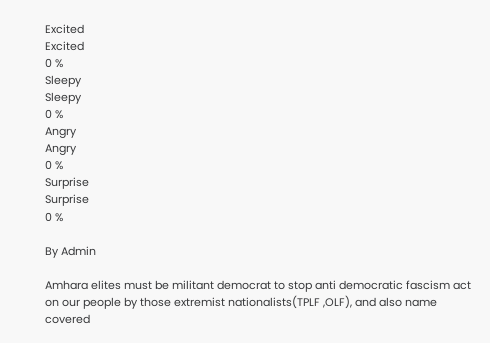Excited
Excited
0 %
Sleepy
Sleepy
0 %
Angry
Angry
0 %
Surprise
Surprise
0 %

By Admin

Amhara elites must be militant democrat to stop anti democratic fascism act on our people by those extremist nationalists(TPLF ,OLF), and also name covered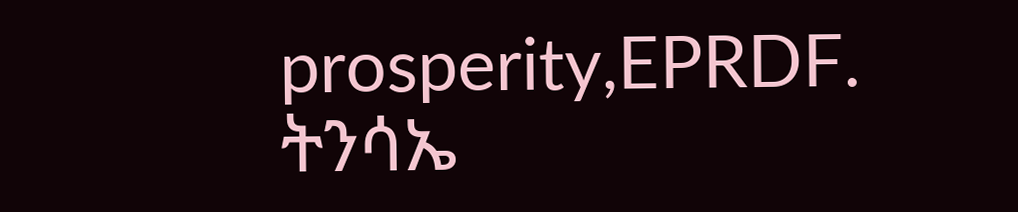prosperity,EPRDF. ትንሳኤ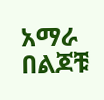አማራ በልጆቹ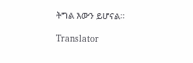ትግል እውን ይሆናል።

Translator